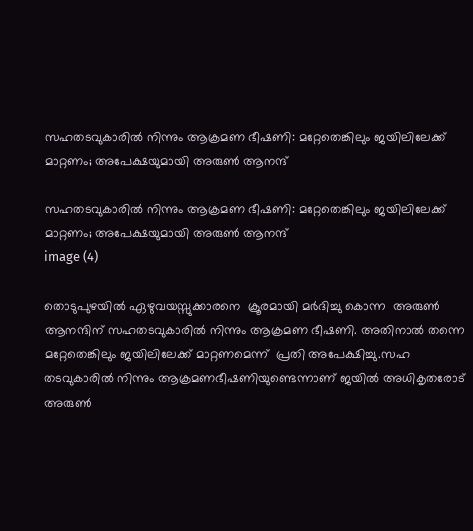സഹതടവുകാരിൽ നിന്നും ആക്രമണ ഭീഷണി: മറ്റേതെങ്കിലും ജയിലിലേക്ക് മാറ്റണം; അപേക്ഷയുമായി അരുണ്‍ ആനന്ദ്

സഹതടവുകാരിൽ നിന്നും ആക്രമണ ഭീഷണി: മറ്റേതെങ്കിലും ജയിലിലേക്ക് മാറ്റണം; അപേക്ഷയുമായി അരുണ്‍ ആനന്ദ്
image (4)

തൊടുപുഴയിൽ ഏഴുവയസ്സുക്കാരനെ  ക്രൂരമായി മർദിച്ചു കൊന്ന  അരുൺ ആനന്ദിന് സഹതടവുകാരിൽ നിന്നും ആക്രമണ ഭീഷണി. അതിനാല്‍ തന്നെ മറ്റേതെങ്കിലും ജയിലിലേക്ക് മാറ്റണമെന്ന്  പ്രതി അപേക്ഷിച്ചു.സഹ തടവുകാരില്‍ നിന്നും ആക്രമണഭീഷണിയുണ്ടെന്നാണ് ജയില്‍ അധികൃതരോട് അരുണ്‍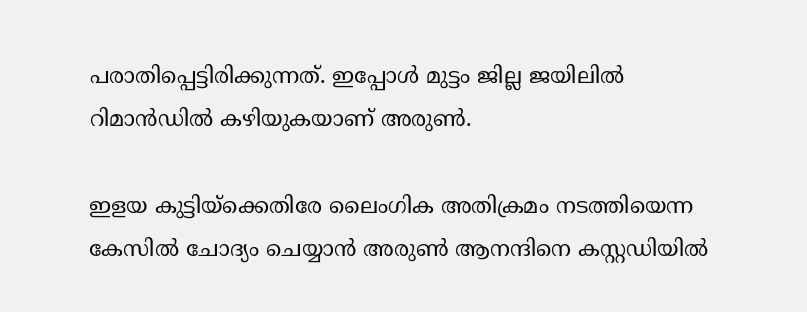പരാതിപ്പെട്ടിരിക്കുന്നത്. ഇപ്പോള്‍ മുട്ടം ജില്ല ജയിലില്‍ റിമാന്‍ഡില്‍ കഴിയുകയാണ് അരുണ്‍.

ഇളയ കുട്ടിയ്‌ക്കെതിരേ ലൈംഗിക അതിക്രമം നടത്തിയെന്ന കേസില്‍ ചോദ്യം ചെയ്യാൻ അരുണ്‍ ആനന്ദിനെ കസ്റ്റഡിയില്‍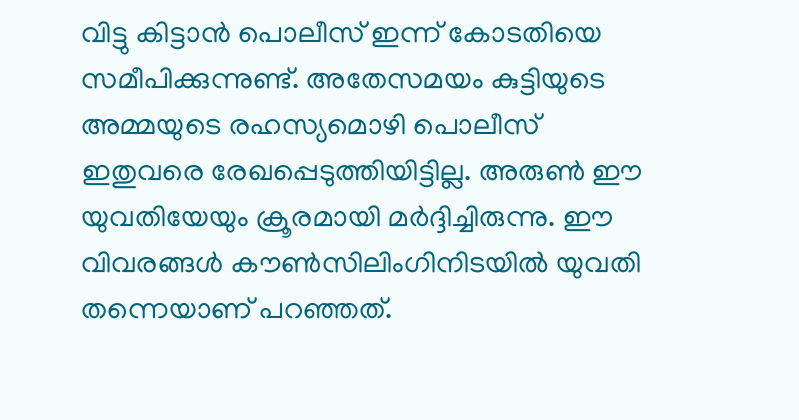വിട്ടു കിട്ടാന്‍ പൊലീസ് ഇന്ന് കോടതിയെ സമീപിക്കുന്നുണ്ട്. അതേസമയം കുട്ടിയുടെ അമ്മയുടെ രഹസ്യമൊഴി പൊലീസ് ഇതുവരെ രേഖപ്പെടുത്തിയിട്ടില്ല. അരുണ്‍ ഈ യുവതിയേയും ക്രൂരമായി മര്‍ദ്ദിച്ചിരുന്നു. ഈ വിവരങ്ങള്‍ കൗണ്‍സിലിംഗിനിടയില്‍ യുവതി തന്നെയാണ് പറഞ്ഞത്.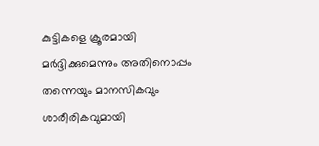കുട്ടികളെ ക്രൂരമായി മര്‍ദ്ദിക്കുമെന്നും അതിനൊപ്പം തന്നെയും മാനസികവും ശാരീരികവുമായി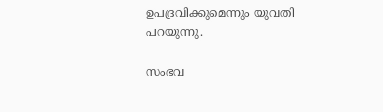ഉപദ്രവിക്കുമെന്നും യുവതി പറയുന്നു.

സംഭവ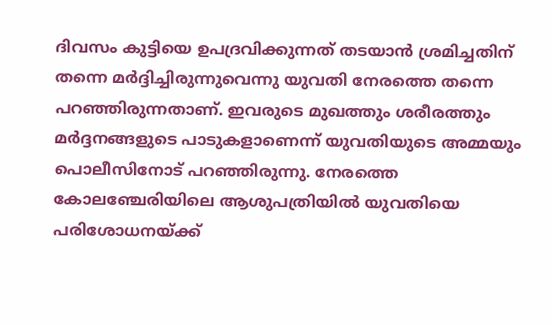ദിവസം കുട്ടിയെ ഉപദ്രവിക്കുന്നത് തടയാന്‍ ശ്രമിച്ചതിന് തന്നെ മര്‍ദ്ദിച്ചിരുന്നുവെന്നു യുവതി നേരത്തെ തന്നെ പറഞ്ഞിരുന്നതാണ്. ഇവരുടെ മുഖത്തും ശരീരത്തും മര്‍ദ്ദനങ്ങളുടെ പാടുകളാണെന്ന് യുവതിയുടെ അമ്മയും പൊലീസിനോട് പറഞ്ഞിരുന്നു. നേരത്തെ കോലഞ്ചേരിയിലെ ആശുപത്രിയില്‍ യുവതിയെ പരിശോധനയ്ക്ക്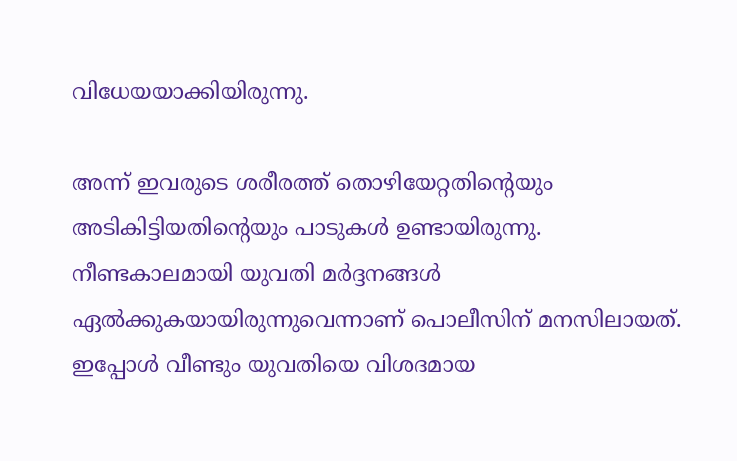വിധേയയാക്കിയിരുന്നു.

അന്ന് ഇവരുടെ ശരീരത്ത് തൊഴിയേറ്റതിന്റെയും അടികിട്ടിയതിന്റെയും പാടുകള്‍ ഉണ്ടായിരുന്നു. നീണ്ടകാലമായി യുവതി മര്‍ദ്ദനങ്ങള്‍ ഏല്‍ക്കുകയായിരുന്നുവെന്നാണ് പൊലീസിന് മനസിലായത്. ഇപ്പോള്‍ വീണ്ടും യുവതിയെ വിശദമായ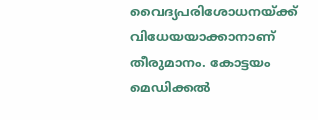വൈദ്യപരിശോധനയ്ക്ക് വിധേയയാക്കാനാണ് തീരുമാനം. കോട്ടയം മെഡിക്കല്‍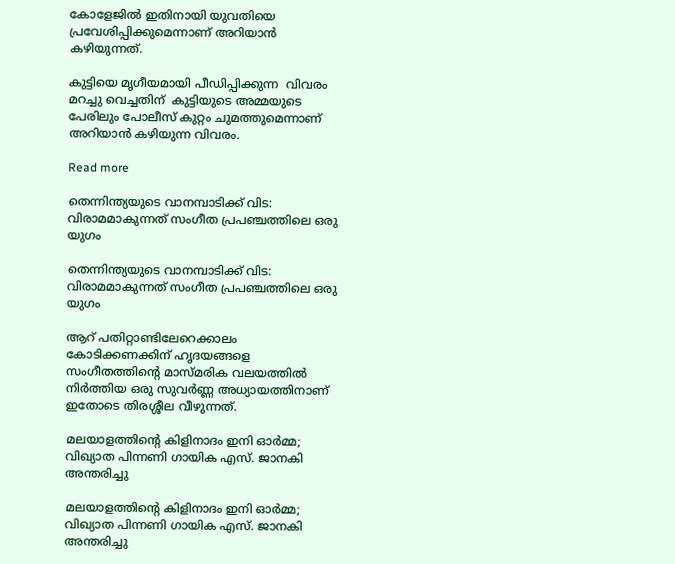കോളേജില്‍ ഇതിനായി യുവതിയെ പ്രവേശിപ്പിക്കുമെന്നാണ് അറിയാന്‍ കഴിയുന്നത്.

കുട്ടിയെ മൃഗീയമായി പീഡിപ്പിക്കുന്ന  വിവരം മറച്ചു വെച്ചതിന്  കുട്ടിയുടെ അമ്മയുടെ പേരിലും പോലീസ് കുറ്റം ചുമത്തുമെന്നാണ് അറിയാൻ കഴിയുന്ന വിവരം.

Read more

തെന്നിന്ത്യയുടെ വാനമ്പാടിക്ക് വിട: വിരാമമാകുന്നത് സംഗീത പ്രപഞ്ചത്തിലെ ഒരു യുഗം

തെന്നിന്ത്യയുടെ വാനമ്പാടിക്ക് വിട: വിരാമമാകുന്നത് സംഗീത പ്രപഞ്ചത്തിലെ ഒരു യുഗം

ആറ് പതിറ്റാണ്ടിലേറെക്കാലം കോടിക്കണക്കിന് ഹൃദയങ്ങളെ സംഗീതത്തിന്റെ മാസ്മരിക വലയത്തിൽ നിർത്തിയ ഒരു സുവർണ്ണ അധ്യായത്തിനാണ് ഇതോടെ തിരശ്ശീല വീഴുന്നത്.

മലയാളത്തിന്റെ കിളിനാദം ഇനി ഓർമ്മ; വിഖ്യാത പിന്നണി ഗായിക എസ്. ജാനകി അന്തരിച്ചു

മലയാളത്തിന്റെ കിളിനാദം ഇനി ഓർമ്മ; വിഖ്യാത പിന്നണി ഗായിക എസ്. ജാനകി അന്തരിച്ചു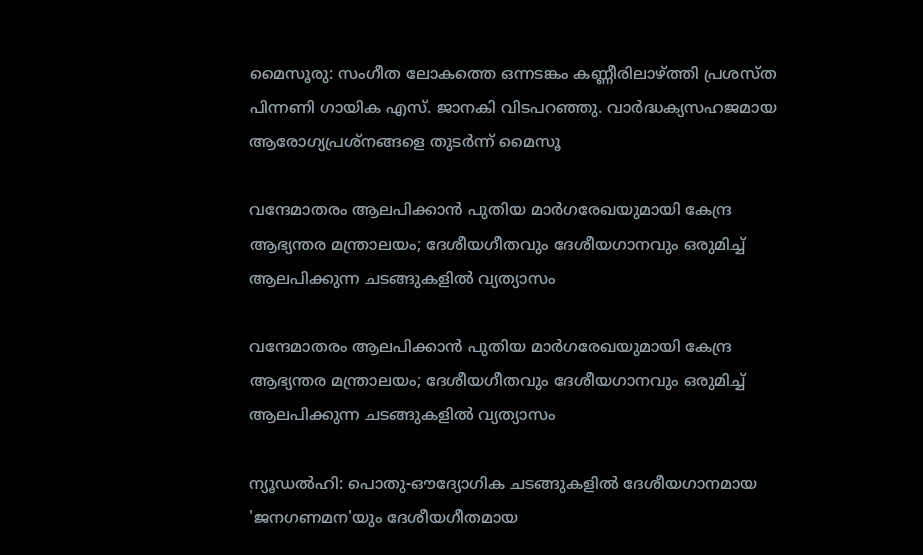മൈസൂരു: സംഗീത ലോകത്തെ ഒന്നടങ്കം കണ്ണീരിലാഴ്ത്തി പ്രശസ്ത പിന്നണി ഗായിക എസ്. ജാനകി വിടപറഞ്ഞു. വാർദ്ധക്യസഹജമായ ആരോഗ്യപ്രശ്നങ്ങളെ തുടർന്ന് മൈസൂ

വന്ദേമാതരം ആലപിക്കാൻ പുതിയ മാർഗരേഖയുമായി കേന്ദ്ര ആഭ്യന്തര മന്ത്രാലയം; ദേശീയഗീതവും ദേശീയഗാനവും ഒരുമിച്ച് ആലപിക്കുന്ന ചടങ്ങുകളിൽ വ്യത്യാസം

വന്ദേമാതരം ആലപിക്കാൻ പുതിയ മാർഗരേഖയുമായി കേന്ദ്ര ആഭ്യന്തര മന്ത്രാലയം; ദേശീയഗീതവും ദേശീയഗാനവും ഒരുമിച്ച് ആലപിക്കുന്ന ചടങ്ങുകളിൽ വ്യത്യാസം

ന്യൂഡൽഹി: പൊതു-ഔദ്യോഗിക ചടങ്ങുകളിൽ ദേശീയഗാനമായ 'ജനഗണമന'യും ദേശീയഗീതമായ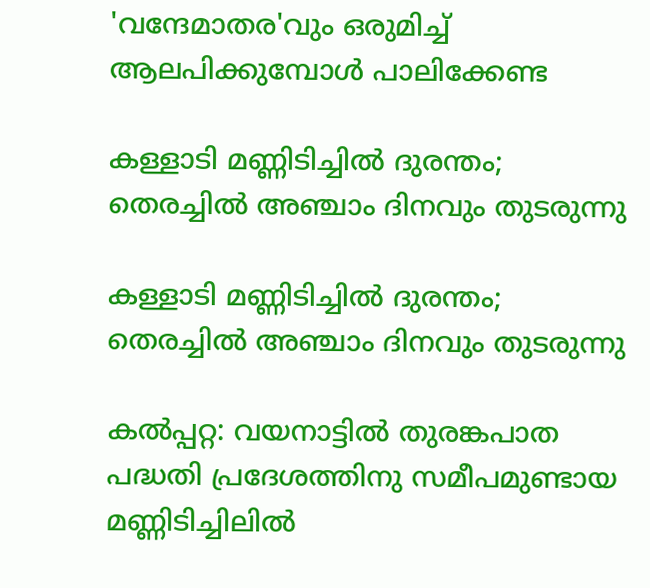'വന്ദേമാതര'വും ഒരുമിച്ച് ആലപിക്കുമ്പോൾ പാലിക്കേണ്ട

കള്ളാടി മണ്ണിടിച്ചിൽ ദുരന്തം; തെരച്ചിൽ അഞ്ചാം ദിനവും തുടരുന്നു

കള്ളാടി മണ്ണിടിച്ചിൽ ദുരന്തം; തെരച്ചിൽ അഞ്ചാം ദിനവും തുടരുന്നു

കൽപ്പറ്റ: വയനാട്ടിൽ തുരങ്കപാത പദ്ധതി പ്രദേശത്തിനു സമീപമുണ്ടായ മണ്ണിടിച്ചിലിൽ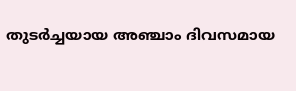തുടർച്ചയായ അഞ്ചാം ദിവസമായ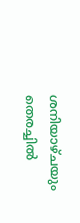ശനിയാഴ്ചയും തെരച്ചിൽ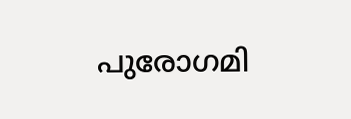പുരോഗമി